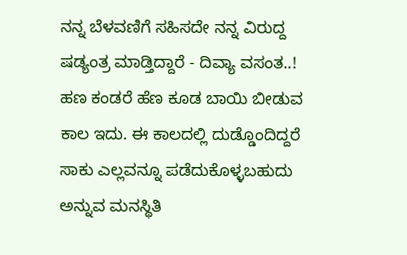ನನ್ನ ಬೆಳವಣಿಗೆ ಸಹಿಸದೇ ನನ್ನ ವಿರುದ್ದ ಷಡ್ಯಂತ್ರ ಮಾಡ್ತಿದ್ದಾರೆ - ದಿವ್ಯಾ ವಸಂತ..!
ಹಣ ಕಂಡರೆ ಹೆಣ ಕೂಡ ಬಾಯಿ ಬೀಡುವ ಕಾಲ ಇದು. ಈ ಕಾಲದಲ್ಲಿ ದುಡ್ಡೊಂದಿದ್ದರೆ ಸಾಕು ಎಲ್ಲವನ್ನೂ ಪಡೆದುಕೊಳ್ಳಬಹುದು ಅನ್ನುವ ಮನಸ್ಥಿತಿ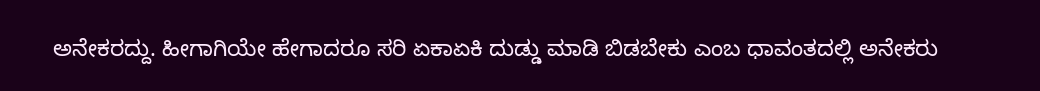ಅನೇಕರದ್ದು. ಹೀಗಾಗಿಯೇ ಹೇಗಾದರೂ ಸರಿ ಏಕಾಏಕಿ ದುಡ್ಡು ಮಾಡಿ ಬಿಡಬೇಕು ಎಂಬ ಧಾವಂತದಲ್ಲಿ ಅನೇಕರು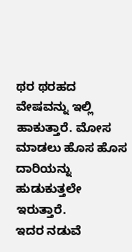ಥರ ಥರಹದ ವೇಷವನ್ನು ಇಲ್ಲಿ ಹಾಕುತ್ತಾರೆ. ಮೋಸ ಮಾಡಲು ಹೊಸ ಹೊಸ ದಾರಿಯನ್ನು ಹುಡುಕುತ್ತಲೇ ಇರುತ್ತಾರೆ.
ಇದರ ನಡುವೆ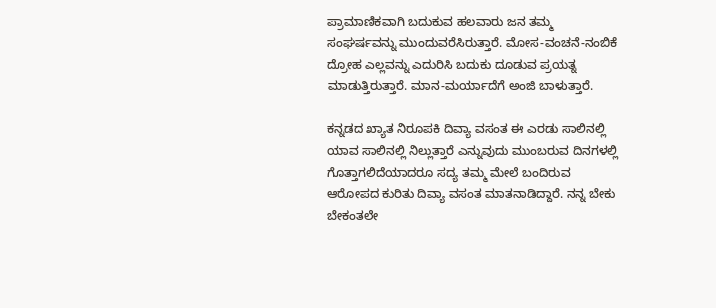ಪ್ರಾಮಾಣಿಕವಾಗಿ ಬದುಕುವ ಹಲವಾರು ಜನ ತಮ್ಮ ಸಂಘರ್ಷವನ್ನು ಮುಂದುವರೆಸಿರುತ್ತಾರೆ. ಮೋಸ-ವಂಚನೆ-ನಂಬಿಕೆ ದ್ರೋಹ ಎಲ್ಲವನ್ನು ಎದುರಿಸಿ ಬದುಕು ದೂಡುವ ಪ್ರಯತ್ನ ಮಾಡುತ್ತಿರುತ್ತಾರೆ. ಮಾನ-ಮರ್ಯಾದೆಗೆ ಅಂಜಿ ಬಾಳುತ್ತಾರೆ.

ಕನ್ನಡದ ಖ್ಯಾತ ನಿರೂಪಕಿ ದಿವ್ಯಾ ವಸಂತ ಈ ಎರಡು ಸಾಲಿನಲ್ಲಿ ಯಾವ ಸಾಲಿನಲ್ಲಿ ನಿಲ್ಲುತ್ತಾರೆ ಎನ್ನುವುದು ಮುಂಬರುವ ದಿನಗಳಲ್ಲಿ ಗೊತ್ತಾಗಲಿದೆಯಾದರೂ ಸದ್ಯ ತಮ್ಮ ಮೇಲೆ ಬಂದಿರುವ ಆರೋಪದ ಕುರಿತು ದಿವ್ಯಾ ವಸಂತ ಮಾತನಾಡಿದ್ದಾರೆ. ನನ್ನ ಬೇಕು ಬೇಕಂತಲೇ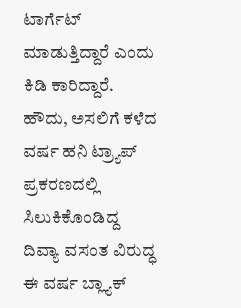ಟಾರ್ಗೆಟ್ ಮಾಡುತ್ತಿದ್ದಾರೆ ಎಂದು ಕಿಡಿ ಕಾರಿದ್ದಾರೆ.
ಹೌದು, ಅಸಲಿಗೆ ಕಳೆದ ವರ್ಷ ಹನಿ ಟ್ರ್ಯಾಪ್ ಪ್ರಕರಣದಲ್ಲಿ ಸಿಲುಕಿಕೊಂಡಿದ್ದ ದಿವ್ಯಾ ವಸಂತ ವಿರುದ್ಧ ಈ ವರ್ಷ ಬ್ಲ್ಯಾಕ್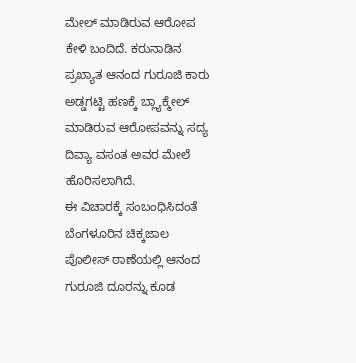ಮೇಲ್ ಮಾಡಿರುವ ಆರೋಪ ಕೇಳಿ ಬಂದಿದೆ. ಕರುನಾಡಿನ ಪ್ರಖ್ಯಾತ ಆನಂದ ಗುರೂಜಿ ಕಾರು ಅಡ್ಡಗಟ್ಟಿ ಹಣಕ್ಕೆ ಬ್ಲ್ಯಾಕ್ಮೇಲ್ ಮಾಡಿರುವ ಆರೋಪವನ್ನು ಸದ್ಯ ದಿವ್ಯಾ ವಸಂತ ಅವರ ಮೇಲೆ ಹೊರಿಸಲಾಗಿದೆ.
ಈ ವಿಚಾರಕ್ಕೆ ಸಂಬಂಧಿಸಿದಂತೆ ಬೆಂಗಳೂರಿನ ಚಿಕ್ಕಜಾಲ ಪೊಲೀಸ್ ಠಾಣೆಯಲ್ಲಿ ಆನಂದ ಗುರೂಜಿ ದೂರನ್ನು ಕೂಡ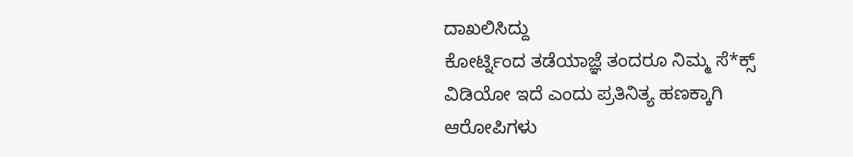ದಾಖಲಿಸಿದ್ದು
ಕೋರ್ಟ್ನಿಂದ ತಡೆಯಾಜ್ಞೆ ತಂದರೂ ನಿಮ್ಮ ಸೆ*ಕ್ಸ್ ವಿಡಿಯೋ ಇದೆ ಎಂದು ಪ್ರತಿನಿತ್ಯ ಹಣಕ್ಕಾಗಿ ಆರೋಪಿಗಳು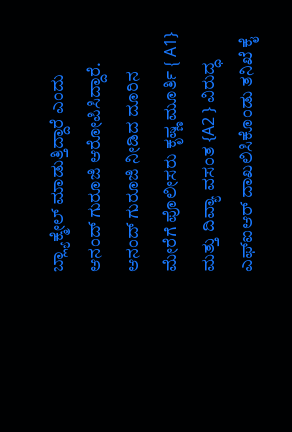ಬ್ಲ್ಯಾಕ್ಮೇಲ್ ಮಾಡುತ್ತಿದ್ದಾರೆ ಎಂದು ಆನಂದ್ ಗುರೂಜಿ ಆರೋಪಿಸಿದ್ದಾರೆ.
ಆನಂದ್ ಗುರೂಜಿ ನೀಡಿದ ದೂರಿನ ಮೇರೆಗೆ ಪೊಲೀಸರು ಕೃಷ್ಣ ಮೂರ್ತಿ { A1} ಮತ್ತು ದಿವ್ಯಾ ವಸಂತ {A2 } ವಿರುದ್ಧ ಎಫ್ಐಆರ್ ದಾಖಲಿಸಿಕೊಂಡು ತನಿಖೆ ಕೈ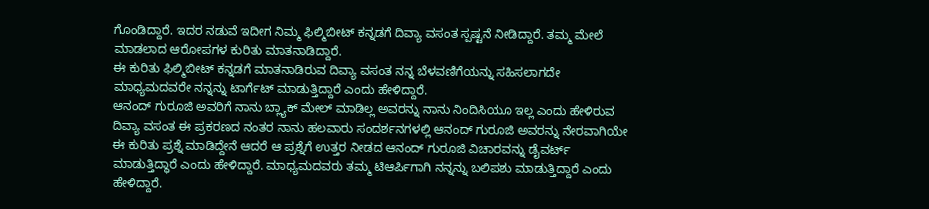ಗೊಂಡಿದ್ದಾರೆ. ಇದರ ನಡುವೆ ಇದೀಗ ನಿಮ್ಮ ಫಿಲ್ಮಿಬೀಟ್ ಕನ್ನಡಗೆ ದಿವ್ಯಾ ವಸಂತ ಸ್ಪಷ್ಟನೆ ನೀಡಿದ್ದಾರೆ. ತಮ್ಮ ಮೇಲೆ ಮಾಡಲಾದ ಆರೋಪಗಳ ಕುರಿತು ಮಾತನಾಡಿದ್ದಾರೆ.
ಈ ಕುರಿತು ಫಿಲ್ಮಿಬೀಟ್ ಕನ್ನಡಗೆ ಮಾತನಾಡಿರುವ ದಿವ್ಯಾ ವಸಂತ ನನ್ನ ಬೆಳವಣಿಗೆಯನ್ನು ಸಹಿಸಲಾಗದೇ ಮಾಧ್ಯಮದವರೇ ನನ್ನನ್ನು ಟಾರ್ಗೆಟ್ ಮಾಡುತ್ತಿದ್ದಾರೆ ಎಂದು ಹೇಳಿದ್ದಾರೆ.
ಆನಂದ್ ಗುರೂಜಿ ಅವರಿಗೆ ನಾನು ಬ್ಲ್ಯಾಕ್ ಮೇಲ್ ಮಾಡಿಲ್ಲ ಅವರನ್ನು ನಾನು ನಿಂದಿಸಿಯೂ ಇಲ್ಲ ಎಂದು ಹೇಳಿರುವ ದಿವ್ಯಾ ವಸಂತ ಈ ಪ್ರಕರಣದ ನಂತರ ನಾನು ಹಲವಾರು ಸಂದರ್ಶನಗಳಲ್ಲಿ ಆನಂದ್ ಗುರೂಜಿ ಅವರನ್ನು ನೇರವಾಗಿಯೇ ಈ ಕುರಿತು ಪ್ರಶ್ನೆ ಮಾಡಿದ್ದೇನೆ ಆದರೆ ಆ ಪ್ರಶ್ನೆಗೆ ಉತ್ತರ ನೀಡದ ಆನಂದ್ ಗುರೂಜಿ ವಿಚಾರವನ್ನು ಡೈವರ್ಟ್ ಮಾಡುತ್ತಿದ್ಧಾರೆ ಎಂದು ಹೇಳಿದ್ದಾರೆ. ಮಾಧ್ಯಮದವರು ತಮ್ಮ ಟಿಆರ್ಪಿಗಾಗಿ ನನ್ನನ್ನು ಬಲಿಪಶು ಮಾಡುತ್ತಿದ್ದಾರೆ ಎಂದು ಹೇಳಿದ್ದಾರೆ.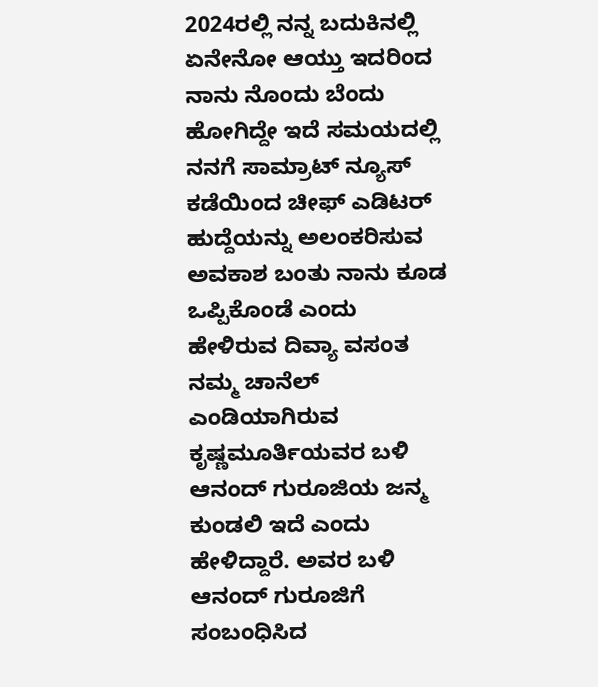2024ರಲ್ಲಿ ನನ್ನ ಬದುಕಿನಲ್ಲಿ ಏನೇನೋ ಆಯ್ತು ಇದರಿಂದ ನಾನು ನೊಂದು ಬೆಂದು ಹೋಗಿದ್ದೇ ಇದೆ ಸಮಯದಲ್ಲಿ ನನಗೆ ಸಾಮ್ರಾಟ್ ನ್ಯೂಸ್ ಕಡೆಯಿಂದ ಚೀಫ್ ಎಡಿಟರ್ ಹುದ್ದೆಯನ್ನು ಅಲಂಕರಿಸುವ ಅವಕಾಶ ಬಂತು ನಾನು ಕೂಡ ಒಪ್ಪಿಕೊಂಡೆ ಎಂದು ಹೇಳಿರುವ ದಿವ್ಯಾ ವಸಂತ ನಮ್ಮ ಚಾನೆಲ್ ಎಂಡಿಯಾಗಿರುವ ಕೃಷ್ಣಮೂರ್ತಿಯವರ ಬಳಿ ಆನಂದ್ ಗುರೂಜಿಯ ಜನ್ಮ ಕುಂಡಲಿ ಇದೆ ಎಂದು ಹೇಳಿದ್ದಾರೆ. ಅವರ ಬಳಿ ಆನಂದ್ ಗುರೂಜಿಗೆ ಸಂಬಂಧಿಸಿದ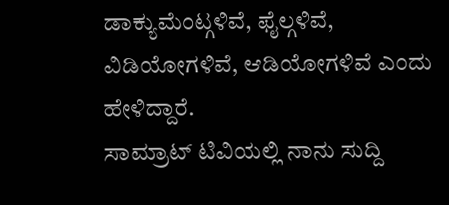ಡಾಕ್ಯುಮೆಂಟ್ಗಳಿವೆ, ಫೈಲ್ಗಳಿವೆ, ವಿಡಿಯೋಗಳಿವೆ, ಆಡಿಯೋಗಳಿವೆ ಎಂದು ಹೇಳಿದ್ದಾರೆ.
ಸಾಮ್ರಾಟ್ ಟಿವಿಯಲ್ಲಿ ನಾನು ಸುದ್ದಿ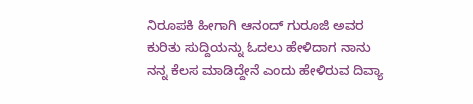ನಿರೂಪಕಿ ಹೀಗಾಗಿ ಆನಂದ್ ಗುರೂಜಿ ಅವರ ಕುರಿತು ಸುದ್ದಿಯನ್ನು ಓದಲು ಹೇಳಿದಾಗ ನಾನು ನನ್ನ ಕೆಲಸ ಮಾಡಿದ್ದೇನೆ ಎಂದು ಹೇಳಿರುವ ದಿವ್ಯಾ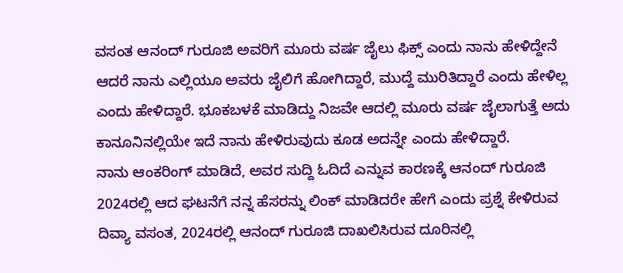ವಸಂತ ಆನಂದ್ ಗುರೂಜಿ ಅವರಿಗೆ ಮೂರು ವರ್ಷ ಜೈಲು ಫಿಕ್ಸ್ ಎಂದು ನಾನು ಹೇಳಿದ್ದೇನೆ ಆದರೆ ನಾನು ಎಲ್ಲಿಯೂ ಅವರು ಜೈಲಿಗೆ ಹೋಗಿದ್ದಾರೆ, ಮುದ್ದೆ ಮುರಿತಿದ್ದಾರೆ ಎಂದು ಹೇಳಿಲ್ಲ ಎಂದು ಹೇಳಿದ್ದಾರೆ. ಭೂಕಬಳಕೆ ಮಾಡಿದ್ದು ನಿಜವೇ ಆದಲ್ಲಿ ಮೂರು ವರ್ಷ ಜೈಲಾಗುತ್ತೆ ಅದು ಕಾನೂನಿನಲ್ಲಿಯೇ ಇದೆ ನಾನು ಹೇಳಿರುವುದು ಕೂಡ ಅದನ್ನೇ ಎಂದು ಹೇಳಿದ್ದಾರೆ.
ನಾನು ಆಂಕರಿಂಗ್ ಮಾಡಿದೆ, ಅವರ ಸುದ್ದಿ ಓದಿದೆ ಎನ್ನುವ ಕಾರಣಕ್ಕೆ ಆನಂದ್ ಗುರೂಜಿ 2024ರಲ್ಲಿ ಆದ ಘಟನೆಗೆ ನನ್ನ ಹೆಸರನ್ನು ಲಿಂಕ್ ಮಾಡಿದರೇ ಹೇಗೆ ಎಂದು ಪ್ರಶ್ನೆ ಕೇಳಿರುವ ದಿವ್ಯಾ ವಸಂತ, 2024ರಲ್ಲಿ ಆನಂದ್ ಗುರೂಜಿ ದಾಖಲಿಸಿರುವ ದೂರಿನಲ್ಲಿ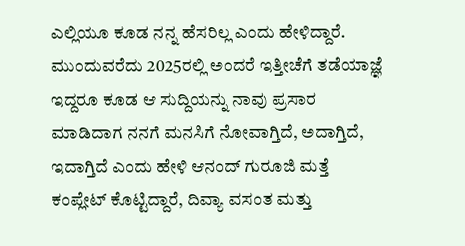ಎಲ್ಲಿಯೂ ಕೂಡ ನನ್ನ ಹೆಸರಿಲ್ಲ ಎಂದು ಹೇಳಿದ್ದಾರೆ.
ಮುಂದುವರೆದು 2025ರಲ್ಲಿ ಅಂದರೆ ಇತ್ತೀಚೆಗೆ ತಡೆಯಾಜ್ಞೆ ಇದ್ದರೂ ಕೂಡ ಆ ಸುದ್ದಿಯನ್ನು ನಾವು ಪ್ರಸಾರ ಮಾಡಿದಾಗ ನನಗೆ ಮನಸಿಗೆ ನೋವಾಗ್ತಿದೆ, ಅದಾಗ್ತಿದೆ, ಇದಾಗ್ತಿದೆ ಎಂದು ಹೇಳಿ ಆನಂದ್ ಗುರೂಜಿ ಮತ್ತೆ ಕಂಪ್ಲೇಟ್ ಕೊಟ್ಟಿದ್ದಾರೆ, ದಿವ್ಯಾ ವಸಂತ ಮತ್ತು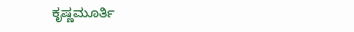ಕೃಷ್ಣಮೂರ್ತಿ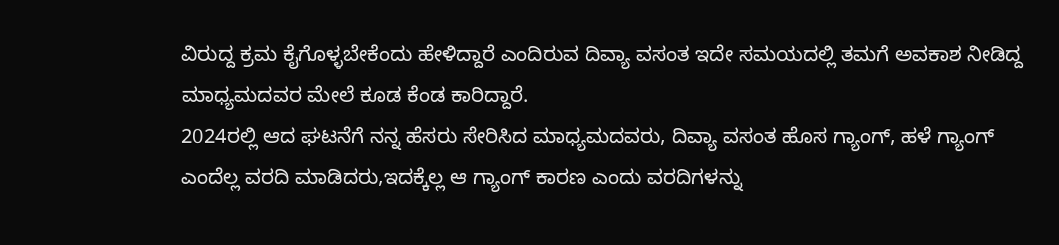ವಿರುದ್ದ ಕ್ರಮ ಕೈಗೊಳ್ಳಬೇಕೆಂದು ಹೇಳಿದ್ದಾರೆ ಎಂದಿರುವ ದಿವ್ಯಾ ವಸಂತ ಇದೇ ಸಮಯದಲ್ಲಿ ತಮಗೆ ಅವಕಾಶ ನೀಡಿದ್ದ ಮಾಧ್ಯಮದವರ ಮೇಲೆ ಕೂಡ ಕೆಂಡ ಕಾರಿದ್ದಾರೆ.
2024ರಲ್ಲಿ ಆದ ಘಟನೆಗೆ ನನ್ನ ಹೆಸರು ಸೇರಿಸಿದ ಮಾಧ್ಯಮದವರು, ದಿವ್ಯಾ ವಸಂತ ಹೊಸ ಗ್ಯಾಂಗ್, ಹಳೆ ಗ್ಯಾಂಗ್ ಎಂದೆಲ್ಲ ವರದಿ ಮಾಡಿದರು,ಇದಕ್ಕೆಲ್ಲ ಆ ಗ್ಯಾಂಗ್ ಕಾರಣ ಎಂದು ವರದಿಗಳನ್ನು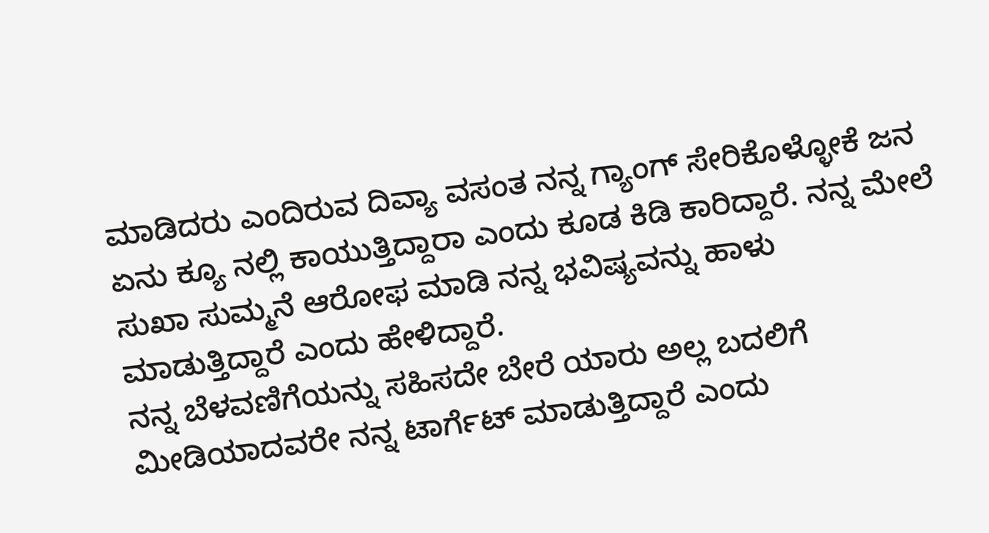ಮಾಡಿದರು ಎಂದಿರುವ ದಿವ್ಯಾ ವಸಂತ ನನ್ನ ಗ್ಯಾಂಗ್ ಸೇರಿಕೊಳ್ಳೋಕೆ ಜನ ಏನು ಕ್ಯೂ ನಲ್ಲಿ ಕಾಯುತ್ತಿದ್ದಾರಾ ಎಂದು ಕೂಡ ಕಿಡಿ ಕಾರಿದ್ದಾರೆ. ನನ್ನ ಮೇಲೆ ಸುಖಾ ಸುಮ್ಮನೆ ಆರೋಫ ಮಾಡಿ ನನ್ನ ಭವಿಷ್ಯವನ್ನು ಹಾಳು ಮಾಡುತ್ತಿದ್ದಾರೆ ಎಂದು ಹೇಳಿದ್ದಾರೆ.
ನನ್ನ ಬೆಳವಣಿಗೆಯನ್ನು ಸಹಿಸದೇ ಬೇರೆ ಯಾರು ಅಲ್ಲ ಬದಲಿಗೆ ಮೀಡಿಯಾದವರೇ ನನ್ನ ಟಾರ್ಗೆಟ್ ಮಾಡುತ್ತಿದ್ದಾರೆ ಎಂದು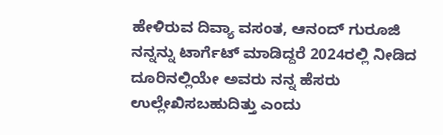ಹೇಳಿರುವ ದಿವ್ಯಾ ವಸಂತ, ಆನಂದ್ ಗುರೂಜಿ ನನ್ನನ್ನು ಟಾರ್ಗೆಟ್ ಮಾಡಿದ್ದರೆ 2024ರಲ್ಲಿ ನೀಡಿದ ದೂರಿನಲ್ಲಿಯೇ ಅವರು ನನ್ನ ಹೆಸರು ಉಲ್ಲೇಖಿಸಬಹುದಿತ್ತು ಎಂದು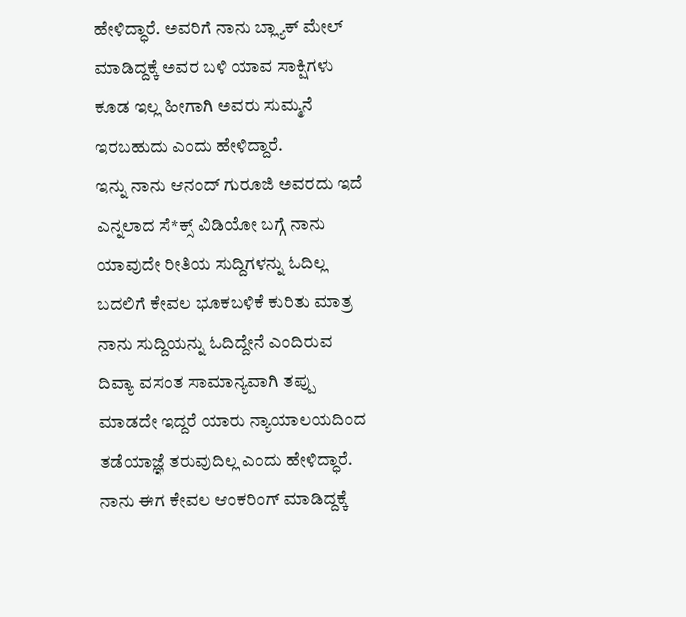ಹೇಳಿದ್ಧಾರೆ. ಅವರಿಗೆ ನಾನು ಬ್ಲ್ಯಾಕ್ ಮೇಲ್ ಮಾಡಿದ್ದಕ್ಕೆ ಅವರ ಬಳಿ ಯಾವ ಸಾಕ್ಷಿಗಳು ಕೂಡ ಇಲ್ಲ ಹೀಗಾಗಿ ಅವರು ಸುಮ್ಮನೆ ಇರಬಹುದು ಎಂದು ಹೇಳಿದ್ದಾರೆ.
ಇನ್ನು ನಾನು ಆನಂದ್ ಗುರೂಜಿ ಅವರದು ಇದೆ ಎನ್ನಲಾದ ಸೆ*ಕ್ಸ್ ವಿಡಿಯೋ ಬಗ್ಗೆ ನಾನು ಯಾವುದೇ ರೀತಿಯ ಸುದ್ದಿಗಳನ್ನು ಓದಿಲ್ಲ ಬದಲಿಗೆ ಕೇವಲ ಭೂಕಬಳಿಕೆ ಕುರಿತು ಮಾತ್ರ ನಾನು ಸುದ್ದಿಯನ್ನು ಓದಿದ್ದೇನೆ ಎಂದಿರುವ ದಿವ್ಯಾ ವಸಂತ ಸಾಮಾನ್ಯವಾಗಿ ತಪ್ಪು ಮಾಡದೇ ಇದ್ದರೆ ಯಾರು ನ್ಯಾಯಾಲಯದಿಂದ ತಡೆಯಾಜ್ಞೆ ತರುವುದಿಲ್ಲ ಎಂದು ಹೇಳಿದ್ಧಾರೆ. ನಾನು ಈಗ ಕೇವಲ ಆಂಕರಿಂಗ್ ಮಾಡಿದ್ದಕ್ಕೆ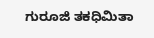ಗುರೂಜಿ ತಕಧಿಮಿತಾ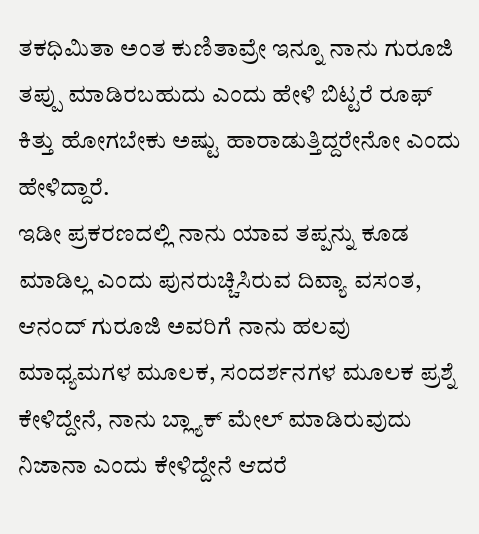ತಕಧಿಮಿತಾ ಅಂತ ಕುಣಿತಾವ್ರೇ ಇನ್ನೂ ನಾನು ಗುರೂಜಿ ತಪ್ಪು ಮಾಡಿರಬಹುದು ಎಂದು ಹೇಳಿ ಬಿಟ್ಟರೆ ರೂಫ್ ಕಿತ್ತು ಹೋಗಬೇಕು ಅಷ್ಟು ಹಾರಾಡುತ್ತಿದ್ದರೇನೋ ಎಂದು ಹೇಳಿದ್ದಾರೆ.
ಇಡೀ ಪ್ರಕರಣದಲ್ಲಿ ನಾನು ಯಾವ ತಪ್ಪನ್ನು ಕೂಡ ಮಾಡಿಲ್ಲ ಎಂದು ಪುನರುಚ್ಚಿಸಿರುವ ದಿವ್ಯಾ ವಸಂತ, ಆನಂದ್ ಗುರೂಜಿ ಅವರಿಗೆ ನಾನು ಹಲವು ಮಾಧ್ಯಮಗಳ ಮೂಲಕ, ಸಂದರ್ಶನಗಳ ಮೂಲಕ ಪ್ರಶ್ನೆ ಕೇಳಿದ್ದೇನೆ, ನಾನು ಬ್ಲ್ಯಾಕ್ ಮೇಲ್ ಮಾಡಿರುವುದು ನಿಜಾನಾ ಎಂದು ಕೇಳಿದ್ದೇನೆ ಆದರೆ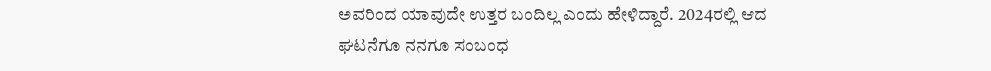ಅವರಿಂದ ಯಾವುದೇ ಉತ್ತರ ಬಂದಿಲ್ಲ ಎಂದು ಹೇಳಿದ್ದಾರೆ. 2024ರಲ್ಲಿ ಆದ ಘಟನೆಗೂ ನನಗೂ ಸಂಬಂಧ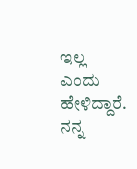ಇಲ್ಲ ಎಂದು ಹೇಳಿದ್ದಾರೆ. ನನ್ನ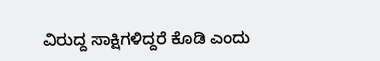ವಿರುದ್ದ ಸಾಕ್ಷಿಗಳಿದ್ದರೆ ಕೊಡಿ ಎಂದು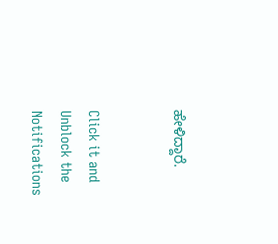ಹೇಳಿದ್ದಾರೆ.


Click it and Unblock the Notifications